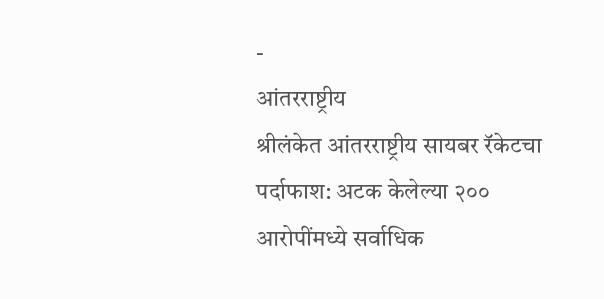-
आंतरराष्ट्रीय
श्रीलंकेत आंतरराष्ट्रीय सायबर रॅकेटचा पर्दाफाश: अटक केलेल्या २०० आरोपींमध्ये सर्वाधिक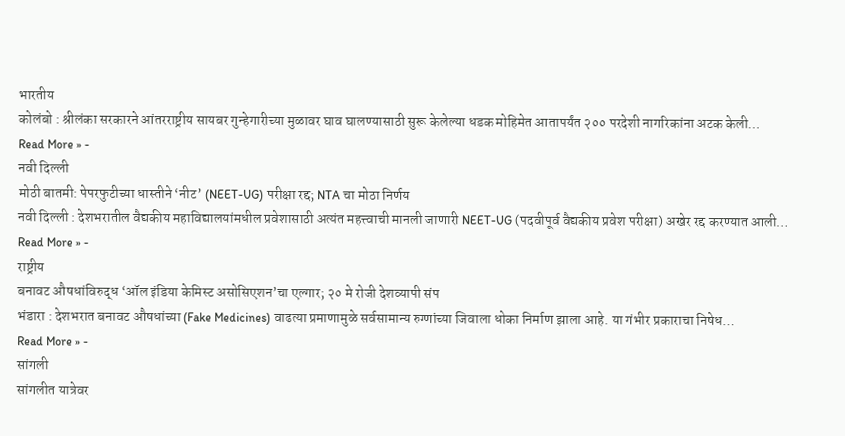भारतीय
कोलंबो : श्रीलंका सरकारने आंतरराष्ट्रीय सायबर गुन्हेगारीच्या मुळावर घाव घालण्यासाठी सुरू केलेल्या धडक मोहिमेत आतापर्यंत २०० परदेशी नागरिकांना अटक केली…
Read More » -
नवी दिल्ली
मोठी बातमी: पेपरफुटीच्या धास्तीने ‘नीट’ (NEET-UG) परीक्षा रद्द; NTA चा मोठा निर्णय
नवी दिल्ली : देशभरातील वैद्यकीय महाविद्यालयांमधील प्रवेशासाठी अत्यंत महत्त्वाची मानली जाणारी NEET-UG (पदवीपूर्व वैद्यकीय प्रवेश परीक्षा) अखेर रद्द करण्यात आली…
Read More » -
राष्ट्रीय
बनावट औषधांविरुद्ध ‘ऑल इंडिया केमिस्ट असोसिएशन’चा एल्गार; २० मे रोजी देशव्यापी संप
भंडारा : देशभरात बनावट औषधांच्या (Fake Medicines) वाढत्या प्रमाणामुळे सर्वसामान्य रुग्णांच्या जिवाला धोका निर्माण झाला आहे. या गंभीर प्रकाराचा निषेध…
Read More » -
सांगली
सांगलीत यात्रेवर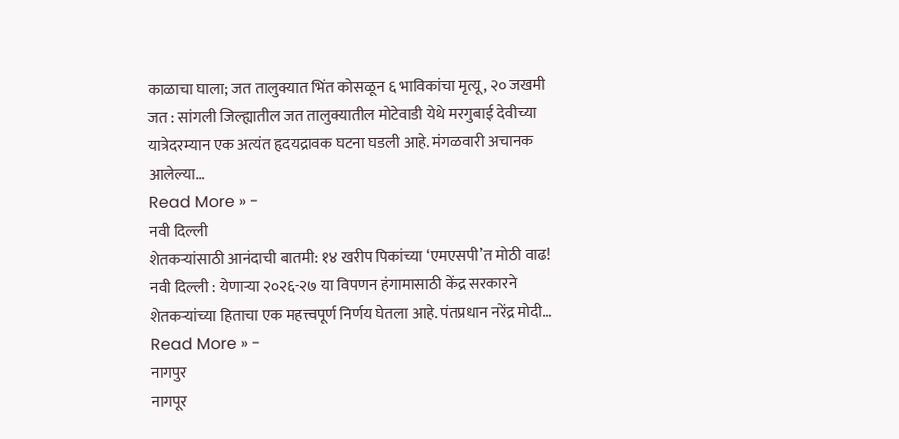काळाचा घाला; जत तालुक्यात भिंत कोसळून ६ भाविकांचा मृत्यू, २० जखमी
जत : सांगली जिल्ह्यातील जत तालुक्यातील मोटेवाडी येथे मरगुबाई देवीच्या यात्रेदरम्यान एक अत्यंत हृदयद्रावक घटना घडली आहे. मंगळवारी अचानक आलेल्या…
Read More » -
नवी दिल्ली
शेतकऱ्यांसाठी आनंदाची बातमी: १४ खरीप पिकांच्या ‘एमएसपी’त मोठी वाढ!
नवी दिल्ली : येणाऱ्या २०२६-२७ या विपणन हंगामासाठी केंद्र सरकारने शेतकऱ्यांच्या हिताचा एक महत्त्वपूर्ण निर्णय घेतला आहे. पंतप्रधान नरेंद्र मोदी…
Read More » -
नागपुर
नागपूर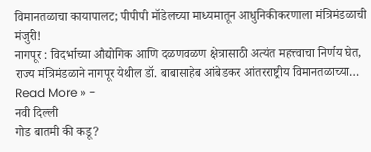विमानतळाचा कायापालट; पीपीपी मॉडेलच्या माध्यमातून आधुनिकीकरणाला मंत्रिमंडळाची मंजुरी!
नागपूर : विदर्भाच्या औद्योगिक आणि दळणवळण क्षेत्रासाठी अत्यंत महत्त्वाचा निर्णय घेत, राज्य मंत्रिमंडळाने नागपूर येथील डॉ. बाबासाहेब आंबेडकर आंतरराष्ट्रीय विमानतळाच्या…
Read More » -
नवी दिल्ली
गोड बातमी की कडू?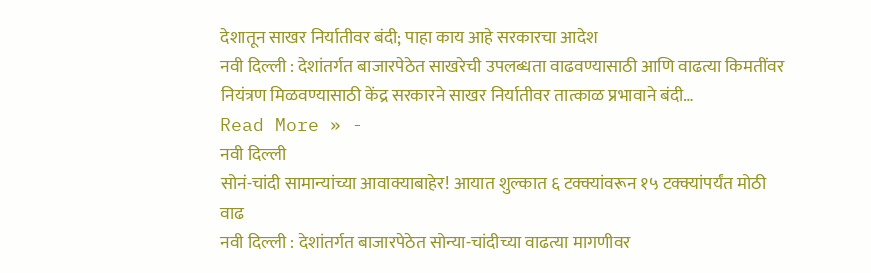देशातून साखर निर्यातीवर बंदी; पाहा काय आहे सरकारचा आदेश
नवी दिल्ली : देशांतर्गत बाजारपेठेत साखरेची उपलब्धता वाढवण्यासाठी आणि वाढत्या किमतींवर नियंत्रण मिळवण्यासाठी केंद्र सरकारने साखर निर्यातीवर तात्काळ प्रभावाने बंदी…
Read More » -
नवी दिल्ली
सोनं-चांदी सामान्यांच्या आवाक्याबाहेर! आयात शुल्कात ६ टक्क्यांवरून १५ टक्क्यांपर्यंत मोठी वाढ
नवी दिल्ली : देशांतर्गत बाजारपेठेत सोन्या-चांदीच्या वाढत्या मागणीवर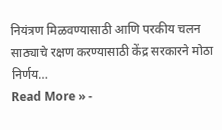नियंत्रण मिळवण्यासाठी आणि परकीय चलन साठ्याचे रक्षण करण्यासाठी केंद्र सरकारने मोठा निर्णय…
Read More » -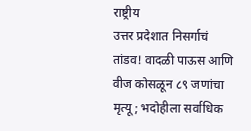राष्ट्रीय
उत्तर प्रदेशात निसर्गाचं तांडव! वादळी पाऊस आणि वीज कोसळून ८९ जणांचा मृत्यू; भदोहीला सर्वाधिक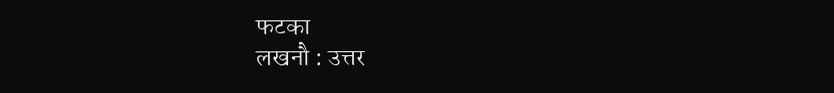फटका
लखनौ : उत्तर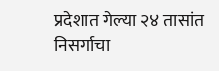प्रदेशात गेल्या २४ तासांत निसर्गाचा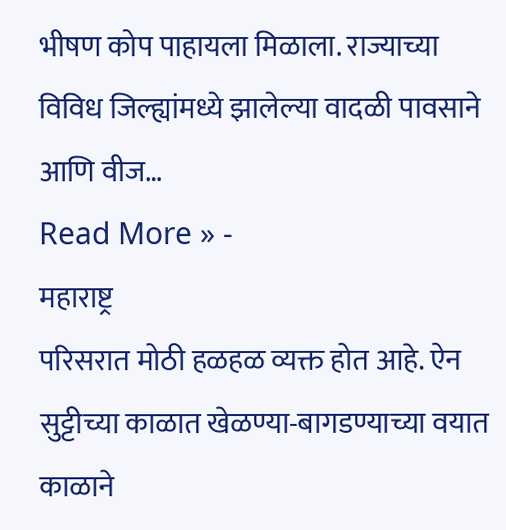भीषण कोप पाहायला मिळाला. राज्याच्या विविध जिल्ह्यांमध्ये झालेल्या वादळी पावसाने आणि वीज…
Read More » -
महाराष्ट्र
परिसरात मोठी हळहळ व्यक्त होत आहे. ऐन सुट्टीच्या काळात खेळण्या-बागडण्याच्या वयात काळाने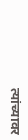त्यांच्यावर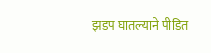झडप घातल्याने पीडित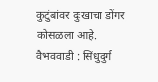कुटुंबांवर दुःखाचा डोंगर कोसळला आहे.
वैभववाडी : सिंधुदुर्ग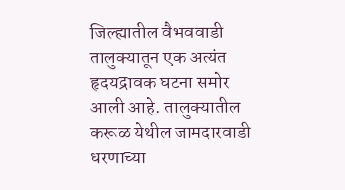जिल्ह्यातील वैभववाडी तालुक्यातून एक अत्यंत हृदयद्रावक घटना समोर आली आहे. तालुक्यातील करूळ येथील जामदारवाडी धरणाच्या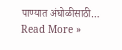पाण्यात अंघोळीसाठी…
Read More »